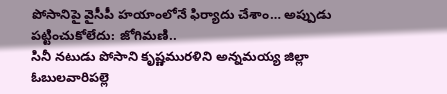పోసానిపై వైసీపీ హయాంలోనే ఫిర్యాదు చేశాం… అప్పుడు పట్టించుకోలేదు: జోగిమణి..
సినీ నటుడు పోసాని కృష్ణమురళిని అన్నమయ్య జిల్లా ఓబులవారిపల్లె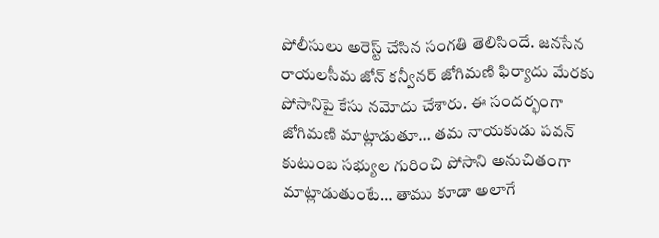పోలీసులు అరెస్ట్ చేసిన సంగతి తెలిసిందే. జనసేన రాయలసీమ జోన్ కన్వీనర్ జోగిమణి ఫిర్యాదు మేరకు పోసానిపై కేసు నమోదు చేశారు. ఈ సందర్భంగా జోగిమణి మాట్లాడుతూ… తమ నాయకుడు పవన్ కుటుంబ సభ్యుల గురించి పోసాని అనుచితంగా మాట్లాడుతుంటే… తాము కూడా అలాగే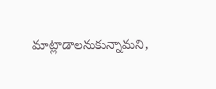మాట్లాడాలనుకున్నామని,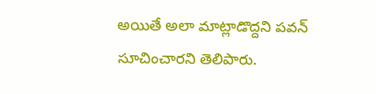అయితే అలా మాట్లాడొద్దని పవన్ సూచించారని తెలిపారు.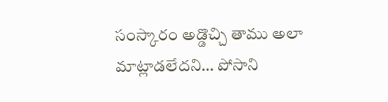సంస్కారం అడ్డొచ్చి తాము అలా మాట్లాడలేదని… పోసాని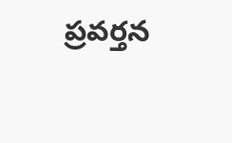ప్రవర్తన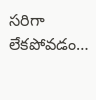సరిగా లేకపోవడం…